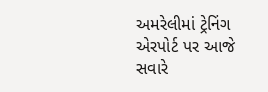અમરેલીમાં ટ્રેનિંગ એરપોર્ટ પર આજે સવારે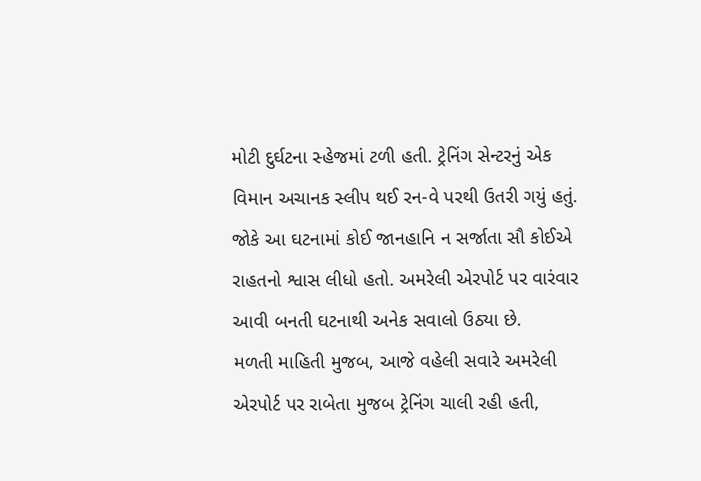મોટી દુર્ઘટના સ્હેજમાં ટળી હતી. ટ્રેનિંગ સેન્ટરનું એક વિમાન અચાનક સ્લીપ થઈ રન-વે પરથી ઉતરી ગયું હતું. જોકે આ ઘટનામાં કોઈ જાનહાનિ ન સર્જાતા સૌ કોઈએ રાહતનો શ્વાસ લીધો હતો. અમરેલી એરપોર્ટ પર વારંવાર આવી બનતી ઘટનાથી અનેક સવાલો ઉઠ્યા છે.
મળતી માહિતી મુજબ, આજે વહેલી સવારે અમરેલી એરપોર્ટ પર રાબેતા મુજબ ટ્રેનિંગ ચાલી રહી હતી,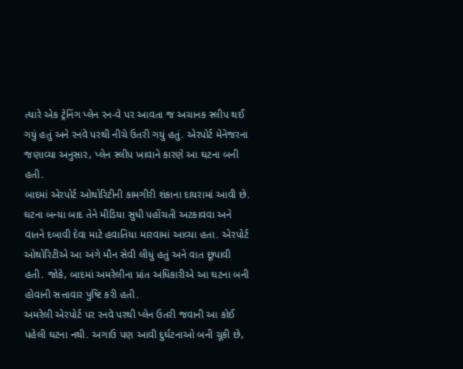ત્યારે એક ટ્રેનિંગ પ્લેન રન-વે પર આવતા જ અચાનક સ્લીપ થઈ ગયું હતું અને રનવે પરથી નીચે ઉતરી ગયું હતું. એરપોર્ટ મેનેજરના જણાવ્યા અનુસાર, પ્લેન સ્લીપ ખાવાને કારણે આ ઘટના બની હતી.
બાદમાં એરપોર્ટ ઓથોરિટીની કામગીરી શંકાના દાયરામાં આવી છે. ઘટના બન્યા બાદ તેને મીડિયા સુધી પહોંચતી અટકાવવા અને વાતને દબાવી દેવા માટે હવાતિયા મારવામાં આવ્યા હતા. એરપોર્ટ ઓથોરિટીએ આ અંગે મૌન સેવી લીધું હતું અને વાત છૂપાવી હતી. જોકે, બાદમાં અમરેલીના પ્રાંત અધિકારીએ આ ઘટના બની હોવાની સત્તાવાર પુષ્ટિ કરી હતી.
અમરેલી એરપોર્ટ પર રનવે પરથી પ્લેન ઉતરી જવાની આ કોઈ પહેલી ઘટના નથી. અગાઉ પણ આવી દુર્ઘટનાઓ બની ચૂકી છે,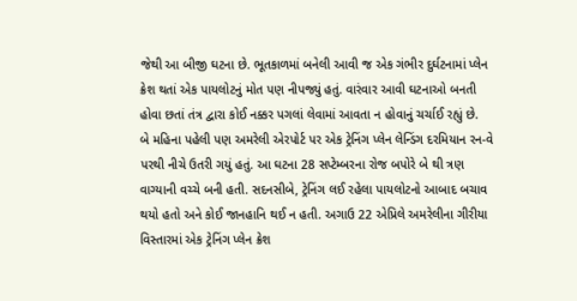જેથી આ બીજી ઘટના છે. ભૂતકાળમાં બનેલી આવી જ એક ગંભીર દુર્ઘટનામાં પ્લેન ક્રેશ થતાં એક પાયલોટનું મોત પણ નીપજ્યું હતું. વારંવાર આવી ઘટનાઓ બનતી હોવા છતાં તંત્ર દ્વારા કોઈ નક્કર પગલાં લેવામાં આવતા ન હોવાનું ચર્ચાઈ રહ્યું છે.
બે મહિના પહેલી પણ અમરેલી એરપોર્ટ પર એક ટ્રેનિંગ પ્લેન લેન્ડિંગ દરમિયાન રન-વે પરથી નીચે ઉતરી ગયું હતું. આ ઘટના 28 સપ્ટેમ્બરના રોજ બપોરે બે થી ત્રણ વાગ્યાની વચ્ચે બની હતી. સદનસીબે, ટ્રેનિંગ લઈ રહેલા પાયલોટનો આબાદ બચાવ થયો હતો અને કોઈ જાનહાનિ થઈ ન હતી. અગાઉ 22 એપ્રિલે અમરેલીના ગીરીયા વિસ્તારમાં એક ટ્રેનિંગ પ્લેન ક્રેશ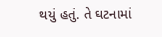થયું હતું. તે ઘટનામાં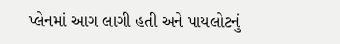પ્લેનમાં આગ લાગી હતી અને પાયલોટનું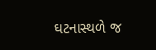ઘટનાસ્થળે જ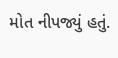મોત નીપજ્યું હતું.